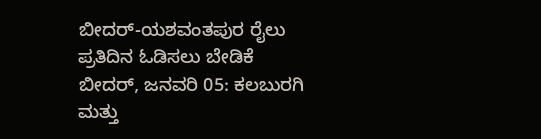ಬೀದರ್-ಯಶವಂತಪುರ ರೈಲು ಪ್ರತಿದಿನ ಓಡಿಸಲು ಬೇಡಿಕೆ
ಬೀದರ್, ಜನವರಿ 05: ಕಲಬುರಗಿ ಮತ್ತು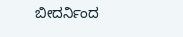ಬೀದರ್ನಿಂದ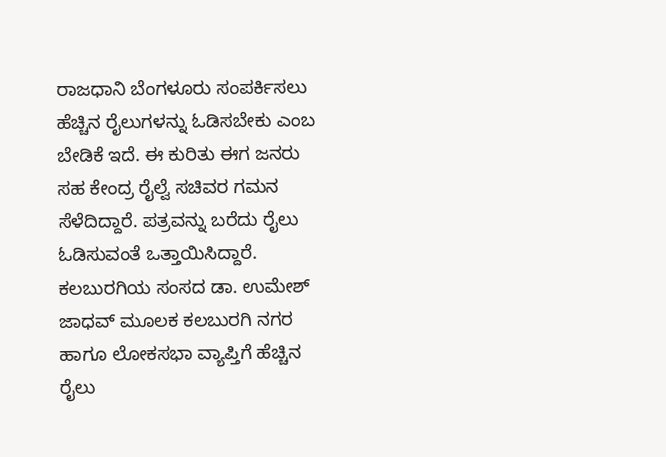ರಾಜಧಾನಿ ಬೆಂಗಳೂರು ಸಂಪರ್ಕಿಸಲು ಹೆಚ್ಚಿನ ರೈಲುಗಳನ್ನು ಓಡಿಸಬೇಕು ಎಂಬ ಬೇಡಿಕೆ ಇದೆ. ಈ ಕುರಿತು ಈಗ ಜನರು ಸಹ ಕೇಂದ್ರ ರೈಲ್ವೆ ಸಚಿವರ ಗಮನ ಸೆಳೆದಿದ್ದಾರೆ. ಪತ್ರವನ್ನು ಬರೆದು ರೈಲು ಓಡಿಸುವಂತೆ ಒತ್ತಾಯಿಸಿದ್ದಾರೆ.
ಕಲಬುರಗಿಯ ಸಂಸದ ಡಾ. ಉಮೇಶ್ ಜಾಧವ್ ಮೂಲಕ ಕಲಬುರಗಿ ನಗರ ಹಾಗೂ ಲೋಕಸಭಾ ವ್ಯಾಪ್ತಿಗೆ ಹೆಚ್ಚಿನ ರೈಲು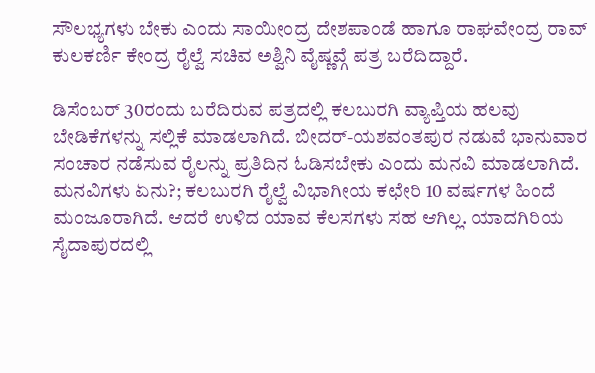ಸೌಲಭ್ಯಗಳು ಬೇಕು ಎಂದು ಸಾಯೀಂದ್ರ ದೇಶಪಾಂಡೆ ಹಾಗೂ ರಾಘವೇಂದ್ರ ರಾವ್ ಕುಲಕರ್ಣಿ ಕೇಂದ್ರ ರೈಲ್ವೆ ಸಚಿವ ಅಶ್ವಿನಿ ವೈಷ್ಣವ್ಗೆ ಪತ್ರ ಬರೆದಿದ್ದಾರೆ.

ಡಿಸೆಂಬರ್ 30ರಂದು ಬರೆದಿರುವ ಪತ್ರದಲ್ಲಿ ಕಲಬುರಗಿ ವ್ಯಾಪ್ತಿಯ ಹಲವು ಬೇಡಿಕೆಗಳನ್ನು ಸಲ್ಲಿಕೆ ಮಾಡಲಾಗಿದೆ. ಬೀದರ್-ಯಶವಂತಪುರ ನಡುವೆ ಭಾನುವಾರ ಸಂಚಾರ ನಡೆಸುವ ರೈಲನ್ನು ಪ್ರತಿದಿನ ಓಡಿಸಬೇಕು ಎಂದು ಮನವಿ ಮಾಡಲಾಗಿದೆ.
ಮನವಿಗಳು ಏನು?; ಕಲಬುರಗಿ ರೈಲ್ವೆ ವಿಭಾಗೀಯ ಕಛೇರಿ 10 ವರ್ಷಗಳ ಹಿಂದೆ ಮಂಜೂರಾಗಿದೆ. ಆದರೆ ಉಳಿದ ಯಾವ ಕೆಲಸಗಳು ಸಹ ಆಗಿಲ್ಲ. ಯಾದಗಿರಿಯ ಸೈದಾಪುರದಲ್ಲಿ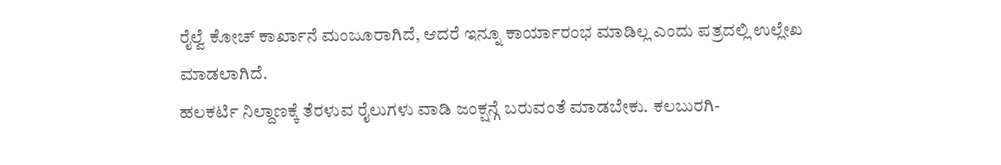ರೈಲ್ವೆ ಕೋಚ್ ಕಾರ್ಖಾನೆ ಮಂಜೂರಾಗಿದೆ, ಆದರೆ ಇನ್ನೂ ಕಾರ್ಯಾರಂಭ ಮಾಡಿಲ್ಲ ಎಂದು ಪತ್ರದಲ್ಲಿ ಉಲ್ಲೇಖ ಮಾಡಲಾಗಿದೆ.
ಹಲಕರ್ಟಿ ನಿಲ್ದಾಣಕ್ಕೆ ತೆರಳುವ ರೈಲುಗಳು ವಾಡಿ ಜಂಕ್ಷನ್ಗೆ ಬರುವಂತೆ ಮಾಡಬೇಕು. ಕಲಬುರಗಿ-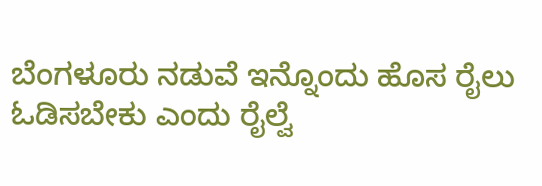ಬೆಂಗಳೂರು ನಡುವೆ ಇನ್ನೊಂದು ಹೊಸ ರೈಲು ಓಡಿಸಬೇಕು ಎಂದು ರೈಲ್ವೆ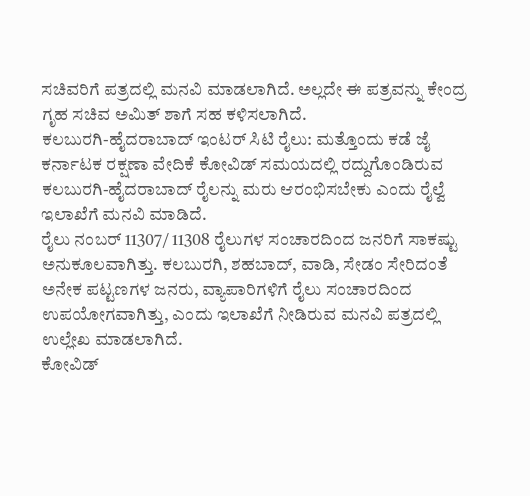ಸಚಿವರಿಗೆ ಪತ್ರದಲ್ಲಿ ಮನವಿ ಮಾಡಲಾಗಿದೆ. ಅಲ್ಲದೇ ಈ ಪತ್ರವನ್ನು ಕೇಂದ್ರ ಗೃಹ ಸಚಿವ ಅಮಿತ್ ಶಾಗೆ ಸಹ ಕಳಿಸಲಾಗಿದೆ.
ಕಲಬುರಗಿ-ಹೈದರಾಬಾದ್ ಇಂಟರ್ ಸಿಟಿ ರೈಲು: ಮತ್ತೊಂದು ಕಡೆ ಜೈ ಕರ್ನಾಟಕ ರಕ್ಷಣಾ ವೇದಿಕೆ ಕೋವಿಡ್ ಸಮಯದಲ್ಲಿ ರದ್ದುಗೊಂಡಿರುವ ಕಲಬುರಗಿ-ಹೈದರಾಬಾದ್ ರೈಲನ್ನು ಮರು ಆರಂಭಿಸಬೇಕು ಎಂದು ರೈಲ್ವೆ ಇಲಾಖೆಗೆ ಮನವಿ ಮಾಡಿದೆ.
ರೈಲು ನಂಬರ್ 11307/ 11308 ರೈಲುಗಳ ಸಂಚಾರದಿಂದ ಜನರಿಗೆ ಸಾಕಷ್ಟು ಅನುಕೂಲವಾಗಿತ್ತು. ಕಲಬುರಗಿ, ಶಹಬಾದ್, ವಾಡಿ, ಸೇಡಂ ಸೇರಿದಂತೆ ಅನೇಕ ಪಟ್ಟಣಗಳ ಜನರು, ವ್ಯಾಪಾರಿಗಳಿಗೆ ರೈಲು ಸಂಚಾರದಿಂದ ಉಪಯೋಗವಾಗಿತ್ತು, ಎಂದು ಇಲಾಖೆಗೆ ನೀಡಿರುವ ಮನವಿ ಪತ್ರದಲ್ಲಿ ಉಲ್ಲೇಖ ಮಾಡಲಾಗಿದೆ.
ಕೋವಿಡ್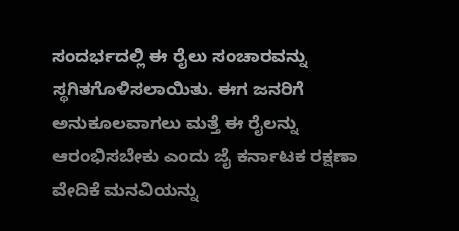ಸಂದರ್ಭದಲ್ಲಿ ಈ ರೈಲು ಸಂಚಾರವನ್ನು ಸ್ಥಗಿತಗೊಳಿಸಲಾಯಿತು. ಈಗ ಜನರಿಗೆ ಅನುಕೂಲವಾಗಲು ಮತ್ತೆ ಈ ರೈಲನ್ನು ಆರಂಭಿಸಬೇಕು ಎಂದು ಜೈ ಕರ್ನಾಟಕ ರಕ್ಷಣಾ ವೇದಿಕೆ ಮನವಿಯನ್ನು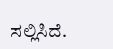ಸಲ್ಲಿಸಿದೆ.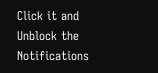Click it and Unblock the Notifications